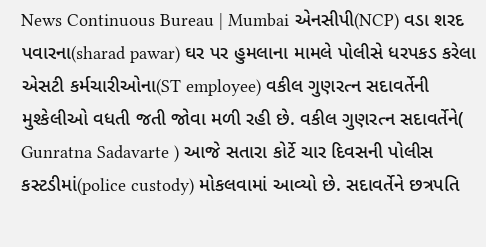News Continuous Bureau | Mumbai એનસીપી(NCP) વડા શરદ પવારના(sharad pawar) ઘર પર હુમલાના મામલે પોલીસે ધરપકડ કરેલા એસટી કર્મચારીઓના(ST employee) વકીલ ગુણરત્ન સદાવર્તેની મુશ્કેલીઓ વધતી જતી જોવા મળી રહી છે. વકીલ ગુણરત્ન સદાવર્તેને( Gunratna Sadavarte ) આજે સતારા કોર્ટે ચાર દિવસની પોલીસ કસ્ટડીમાં(police custody) મોકલવામાં આવ્યો છે. સદાવર્તેને છત્રપતિ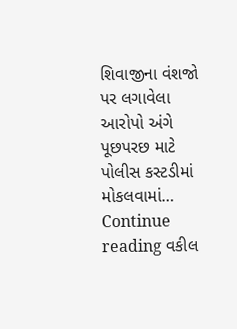શિવાજીના વંશજો પર લગાવેલા આરોપો અંગે પૂછપરછ માટે પોલીસ કસ્ટડીમાં મોકલવામાં… Continue reading વકીલ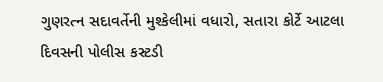ગુણરત્ન સદાવર્તેની મુશ્કેલીમાં વધારો, સતારા કોર્ટે આટલા દિવસની પોલીસ કસ્ટડી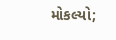મોકલ્યો;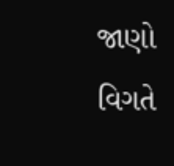જાણો વિગતે